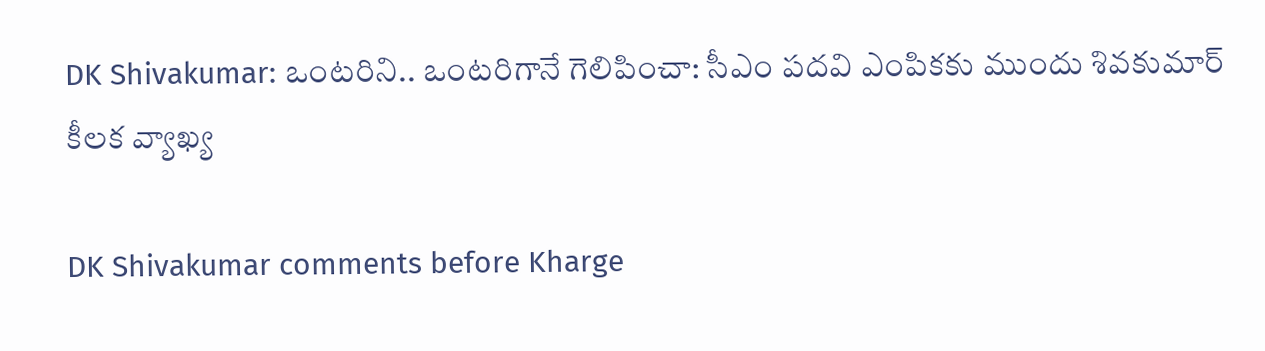DK Shivakumar: ఒంటరిని.. ఒంటరిగానే గెలిపించా: సీఎం పదవి ఎంపికకు ముందు శివకుమార్ కీలక వ్యాఖ్య

DK Shivakumar comments before Kharge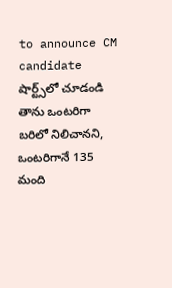to announce CM candidate
షార్ట్స్‌లో చూడండి
తాను ఒంటరిగా బరిలో నిలిచానని, ఒంటరిగానే 135 మంది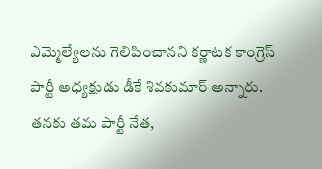ఎమ్మెల్యేలను గెలిపించానని కర్ణాటక కాంగ్రెస్ పార్టీ అధ్యక్షుడు డీకే శివకుమార్ అన్నారు. తనకు తమ పార్టీ నేత,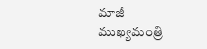మాజీ ముఖ్యమంత్రి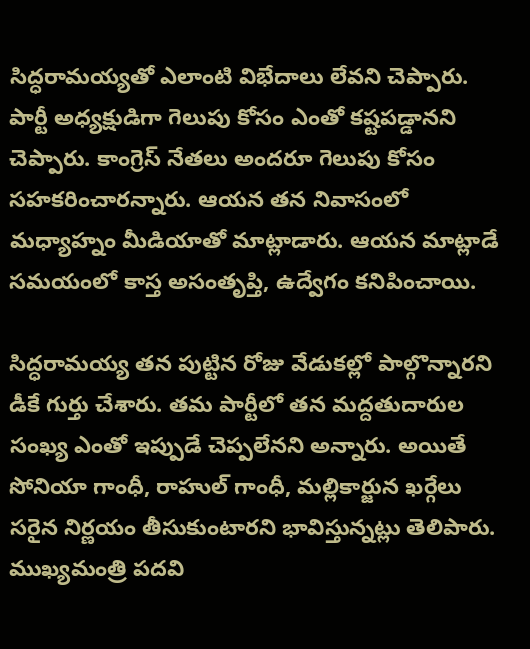సిద్ధరామయ్యతో ఎలాంటి విభేదాలు లేవని చెప్పారు. పార్టీ అధ్యక్షుడిగా గెలుపు కోసం ఎంతో కష్టపడ్డానని చెప్పారు. కాంగ్రెస్ నేతలు అందరూ గెలుపు కోసం సహకరించారన్నారు. ఆయన తన నివాసంలో మధ్యాహ్నం మీడియాతో మాట్లాడారు. ఆయన మాట్లాడే సమయంలో కాస్త అసంతృప్తి, ఉద్వేగం కనిపించాయి.

సిద్ధరామయ్య తన పుట్టిన రోజు వేడుకల్లో పాల్గొన్నారని డీకే గుర్తు చేశారు. తమ పార్టీలో తన మద్దతుదారుల సంఖ్య ఎంతో ఇప్పుడే చెప్పలేనని అన్నారు. అయితే సోనియా గాంధీ, రాహుల్ గాంధీ, మల్లికార్జున ఖర్గేలు సరైన నిర్ణయం తీసుకుంటారని భావిస్తున్నట్లు తెలిపారు. ముఖ్యమంత్రి పదవి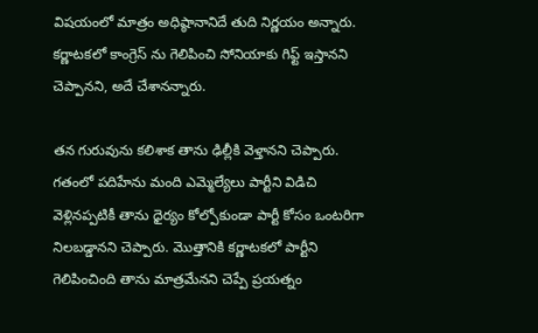విషయంలో మాత్రం అధిష్ఠానానిదే తుది నిర్ణయం అన్నారు. కర్ణాటకలో కాంగ్రెస్ ను గెలిపించి సోనియాకు గిఫ్ట్ ఇస్తానని చెప్పానని, అదే చేశానన్నారు.

తన గురువును కలిశాక తాను ఢిల్లీకి వెళ్తానని చెప్పారు. గతంలో పదిహేను మంది ఎమ్మెల్యేలు పార్టీని విడిచి వెళ్లినప్పటికీ తాను ధైర్యం కోల్పోకుండా పార్టీ కోసం ఒంటరిగా నిలబడ్డానని చెప్పారు. మొత్తానికి కర్ణాటకలో పార్టీని గెలిపించింది తాను మాత్రమేనని చెప్పే ప్రయత్నం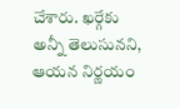చేశారు. ఖర్గేకు అన్నీ తెలుసునని, ఆయన నిర్ణయం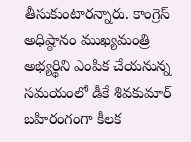తీసుకుంటారన్నారు. కాంగ్రెస్ అధిష్ఠానం ముఖ్యమంత్రి అభ్యర్థిని ఎంపిక చేయనున్న సమయంలో డీకే శివకుమార్ బహిరంగంగా కీలక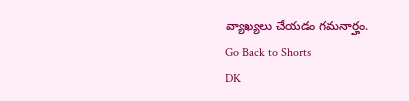వ్యాఖ్యలు చేయడం గమనార్హం.
Go Back to Shorts
DK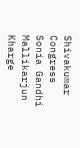Shivakumar
Congress
Sonia Gandhi
Mallikarjun Kharge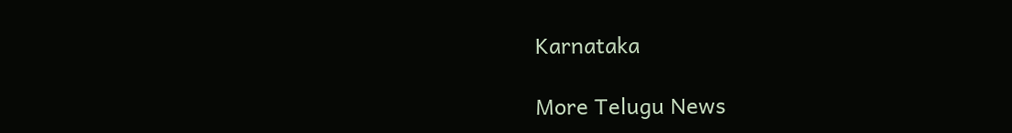Karnataka

More Telugu News